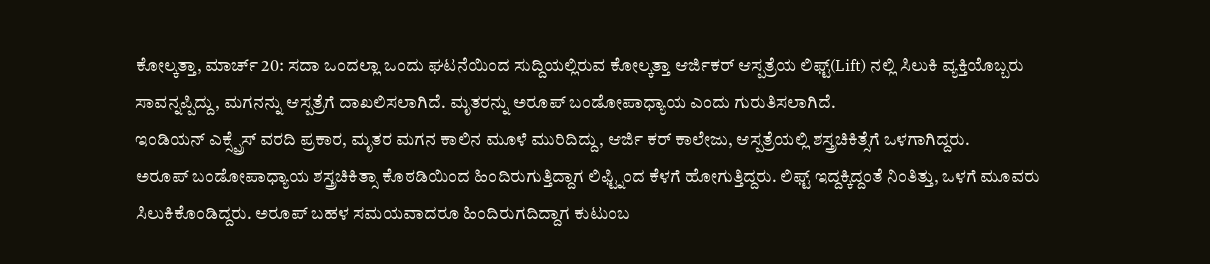ಕೋಲ್ಕತ್ತಾ, ಮಾರ್ಚ್ 20: ಸದಾ ಒಂದಲ್ಲಾ ಒಂದು ಘಟನೆಯಿಂದ ಸುದ್ದಿಯಲ್ಲಿರುವ ಕೋಲ್ಕತ್ತಾ ಆರ್ಜಿಕರ್ ಆಸ್ಪತ್ರೆಯ ಲಿಫ್ಟ್(Lift) ನಲ್ಲಿ ಸಿಲುಕಿ ವ್ಯಕ್ತಿಯೊಬ್ಬರು ಸಾವನ್ನಪ್ಪಿದ್ದು, ಮಗನನ್ನು ಆಸ್ಪತ್ರೆಗೆ ದಾಖಲಿಸಲಾಗಿದೆ. ಮೃತರನ್ನು ಅರೂಪ್ ಬಂಡೋಪಾಧ್ಯಾಯ ಎಂದು ಗುರುತಿಸಲಾಗಿದೆ.
ಇಂಡಿಯನ್ ಎಕ್ಸ್ಪ್ರೆಸ್ ವರದಿ ಪ್ರಕಾರ, ಮೃತರ ಮಗನ ಕಾಲಿನ ಮೂಳೆ ಮುರಿದಿದ್ದು, ಆರ್ಜಿ ಕರ್ ಕಾಲೇಜು, ಆಸ್ಪತ್ರೆಯಲ್ಲಿ ಶಸ್ತ್ರಚಿಕಿತ್ಸೆಗೆ ಒಳಗಾಗಿದ್ದರು.
ಅರೂಪ್ ಬಂಡೋಪಾಧ್ಯಾಯ ಶಸ್ತ್ರಚಿಕಿತ್ಸಾ ಕೊಠಡಿಯಿಂದ ಹಿಂದಿರುಗುತ್ತಿದ್ದಾಗ ಲಿಫ್ಟ್ನಿಂದ ಕೆಳಗೆ ಹೋಗುತ್ತಿದ್ದರು. ಲಿಫ್ಟ್ ಇದ್ದಕ್ಕಿದ್ದಂತೆ ನಿಂತಿತ್ತು, ಒಳಗೆ ಮೂವರು ಸಿಲುಕಿಕೊಂಡಿದ್ದರು. ಅರೂಪ್ ಬಹಳ ಸಮಯವಾದರೂ ಹಿಂದಿರುಗದಿದ್ದಾಗ ಕುಟುಂಬ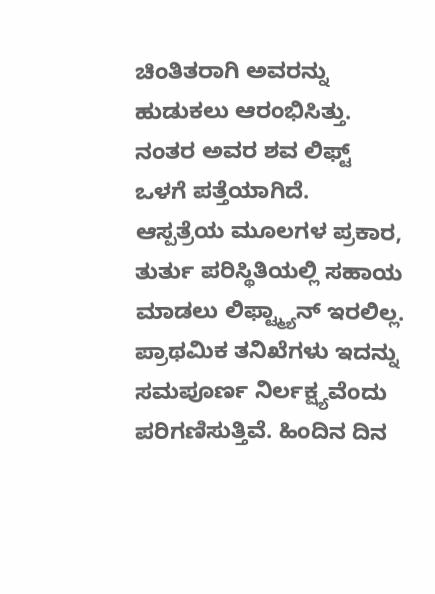ಚಿಂತಿತರಾಗಿ ಅವರನ್ನು ಹುಡುಕಲು ಆರಂಭಿಸಿತ್ತು. ನಂತರ ಅವರ ಶವ ಲಿಫ್ಟ್ ಒಳಗೆ ಪತ್ತೆಯಾಗಿದೆ.
ಆಸ್ಪತ್ರೆಯ ಮೂಲಗಳ ಪ್ರಕಾರ, ತುರ್ತು ಪರಿಸ್ಥಿತಿಯಲ್ಲಿ ಸಹಾಯ ಮಾಡಲು ಲಿಫ್ಟ್ಮ್ಯಾನ್ ಇರಲಿಲ್ಲ. ಪ್ರಾಥಮಿಕ ತನಿಖೆಗಳು ಇದನ್ನು ಸಮಪೂರ್ಣ ನಿರ್ಲಕ್ಷ್ಯವೆಂದು ಪರಿಗಣಿಸುತ್ತಿವೆ. ಹಿಂದಿನ ದಿನ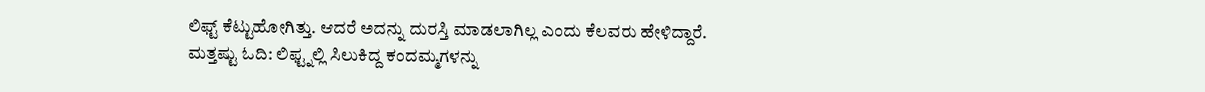ಲಿಫ್ಟ್ ಕೆಟ್ಟುಹೋಗಿತ್ತು. ಆದರೆ ಅದನ್ನು ದುರಸ್ತಿ ಮಾಡಲಾಗಿಲ್ಲ ಎಂದು ಕೆಲವರು ಹೇಳಿದ್ದಾರೆ.
ಮತ್ತಷ್ಟು ಓದಿ: ಲಿಫ್ಟ್ನಲ್ಲಿ ಸಿಲುಕಿದ್ದ ಕಂದಮ್ಮಗಳನ್ನು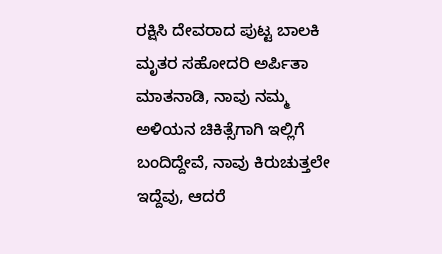ರಕ್ಷಿಸಿ ದೇವರಾದ ಪುಟ್ಟ ಬಾಲಕಿ
ಮೃತರ ಸಹೋದರಿ ಅರ್ಪಿತಾ ಮಾತನಾಡಿ, ನಾವು ನಮ್ಮ ಅಳಿಯನ ಚಿಕಿತ್ಸೆಗಾಗಿ ಇಲ್ಲಿಗೆ ಬಂದಿದ್ದೇವೆ, ನಾವು ಕಿರುಚುತ್ತಲೇ ಇದ್ದೆವು, ಆದರೆ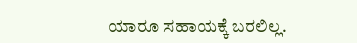ಯಾರೂ ಸಹಾಯಕ್ಕೆ ಬರಲಿಲ್ಲ.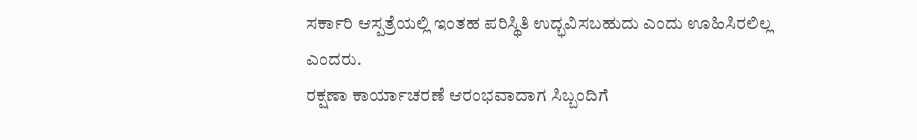ಸರ್ಕಾರಿ ಆಸ್ಪತ್ರೆಯಲ್ಲಿ ಇಂತಹ ಪರಿಸ್ಥಿತಿ ಉದ್ಭವಿಸಬಹುದು ಎಂದು ಊಹಿಸಿರಲಿಲ್ಲ ಎಂದರು.
ರಕ್ಷಣಾ ಕಾರ್ಯಾಚರಣೆ ಆರಂಭವಾದಾಗ ಸಿಬ್ಬಂದಿಗೆ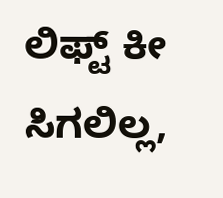ಲಿಫ್ಟ್ ಕೀ ಸಿಗಲಿಲ್ಲ,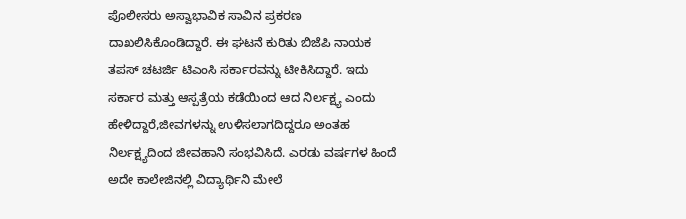ಪೊಲೀಸರು ಅಸ್ವಾಭಾವಿಕ ಸಾವಿನ ಪ್ರಕರಣ ದಾಖಲಿಸಿಕೊಂಡಿದ್ದಾರೆ. ಈ ಘಟನೆ ಕುರಿತು ಬಿಜೆಪಿ ನಾಯಕ ತಪಸ್ ಚಟರ್ಜಿ ಟಿಎಂಸಿ ಸರ್ಕಾರವನ್ನು ಟೀಕಿಸಿದ್ದಾರೆ. ಇದು ಸರ್ಕಾರ ಮತ್ತು ಆಸ್ಪತ್ರೆಯ ಕಡೆಯಿಂದ ಆದ ನಿರ್ಲಕ್ಷ್ಯ ಎಂದು ಹೇಳಿದ್ದಾರೆ,ಜೀವಗಳನ್ನು ಉಳಿಸಲಾಗದಿದ್ದರೂ ಅಂತಹ ನಿರ್ಲಕ್ಷ್ಯದಿಂದ ಜೀವಹಾನಿ ಸಂಭವಿಸಿದೆ. ಎರಡು ವರ್ಷಗಳ ಹಿಂದೆ ಅದೇ ಕಾಲೇಜಿನಲ್ಲಿ ವಿದ್ಯಾರ್ಥಿನಿ ಮೇಲೆ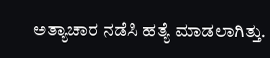ಅತ್ಯಾಚಾರ ನಡೆಸಿ ಹತ್ಯೆ ಮಾಡಲಾಗಿತ್ತು.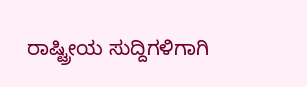ರಾಷ್ಟ್ರೀಯ ಸುದ್ದಿಗಳಿಗಾಗಿ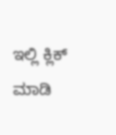ಇಲ್ಲಿ ಕ್ಲಿಕ್ ಮಾಡಿ